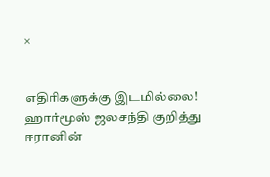×


எதிரிகளுக்கு இடமில்லை! ஹார்மூஸ் ஜலசந்தி குறித்து ஈரானின்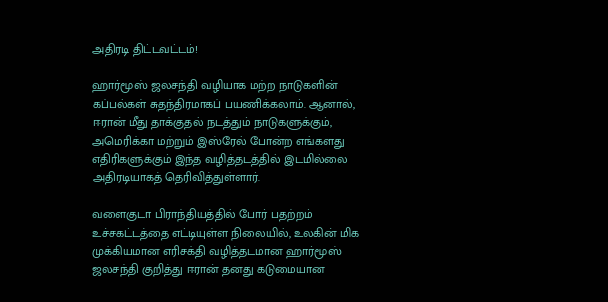அதிரடி திட்டவட்டம்!

ஹார்மூஸ் ஜலசந்தி வழியாக மற்ற நாடுகளின் கப்பல்கள் சுதந்திரமாகப் பயணிக்கலாம். ஆனால், ஈரான் மீது தாக்குதல் நடத்தும் நாடுகளுக்கும், அமெரிக்கா மற்றும் இஸ்ரேல் போன்ற எங்களது எதிரிகளுக்கும் இந்த வழித்தடத்தில் இடமில்லை அதிரடியாகத் தெரிவித்துள்ளார்.

வளைகுடா பிராந்தியத்தில் போர் பதற்றம் உச்சகட்டத்தை எட்டியுள்ள நிலையில், உலகின் மிக முக்கியமான எரிசக்தி வழித்தடமான ஹார்மூஸ் ஜலசந்தி குறித்து ஈரான் தனது கடுமையான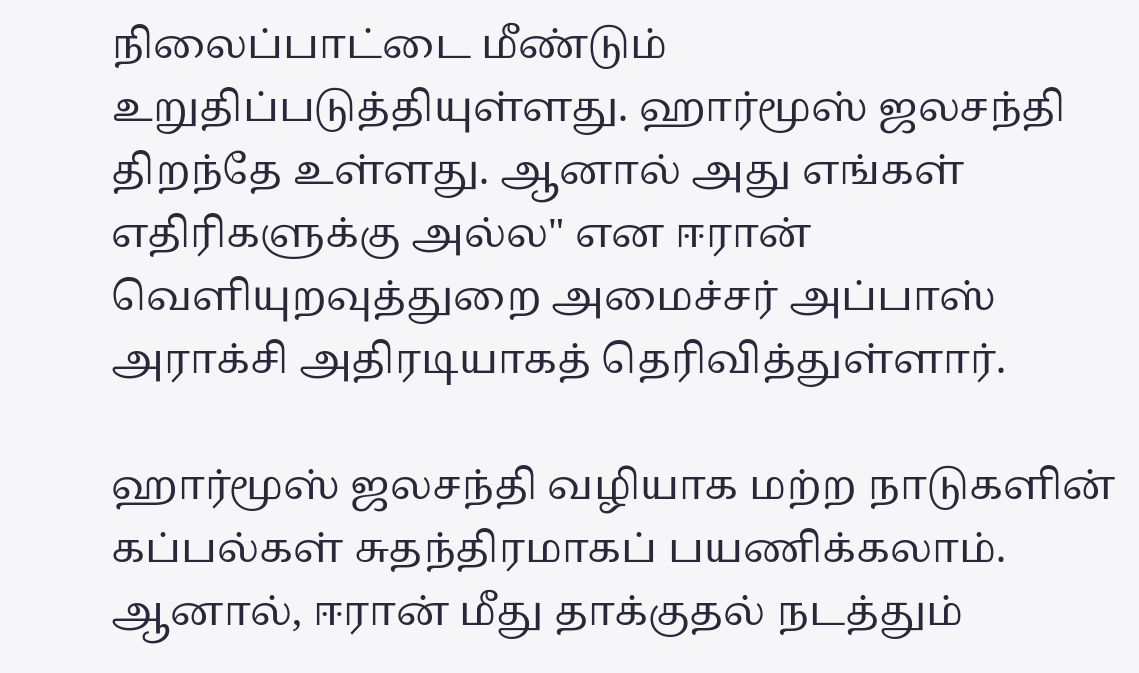நிலைப்பாட்டை மீண்டும் உறுதிப்படுத்தியுள்ளது. ஹார்மூஸ் ஜலசந்தி திறந்தே உள்ளது. ஆனால் அது எங்கள் எதிரிகளுக்கு அல்ல" என ஈரான் வெளியுறவுத்துறை அமைச்சர் அப்பாஸ் அராக்சி அதிரடியாகத் தெரிவித்துள்ளார்.

ஹார்மூஸ் ஜலசந்தி வழியாக மற்ற நாடுகளின் கப்பல்கள் சுதந்திரமாகப் பயணிக்கலாம். ஆனால், ஈரான் மீது தாக்குதல் நடத்தும்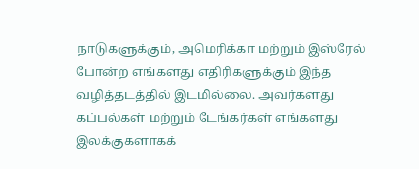நாடுகளுக்கும், அமெரிக்கா மற்றும் இஸ்ரேல் போன்ற எங்களது எதிரிகளுக்கும் இந்த வழித்தடத்தில் இடமில்லை. அவர்களது கப்பல்கள் மற்றும் டேங்கர்கள் எங்களது இலக்குகளாகக்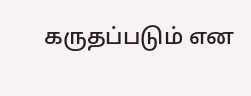கருதப்படும் என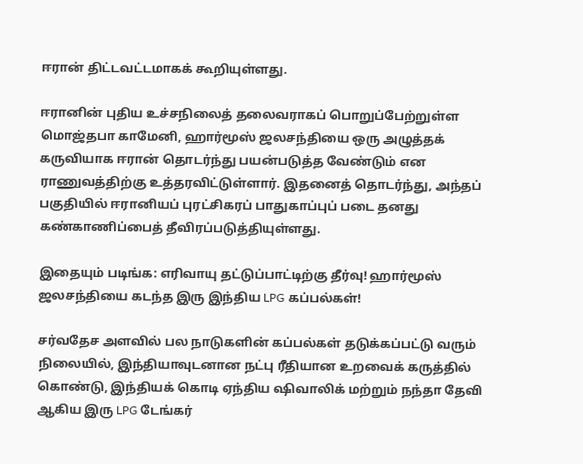ஈரான் திட்டவட்டமாகக் கூறியுள்ளது.

ஈரானின் புதிய உச்சநிலைத் தலைவராகப் பொறுப்பேற்றுள்ள மொஜ்தபா காமேனி, ஹார்மூஸ் ஜலசந்தியை ஒரு அழுத்தக் கருவியாக ஈரான் தொடர்ந்து பயன்படுத்த வேண்டும் என ராணுவத்திற்கு உத்தரவிட்டுள்ளார். இதனைத் தொடர்ந்து, அந்தப் பகுதியில் ஈரானியப் புரட்சிகரப் பாதுகாப்புப் படை தனது கண்காணிப்பைத் தீவிரப்படுத்தியுள்ளது.

இதையும் படிங்க: எரிவாயு தட்டுப்பாட்டிற்கு தீர்வு! ஹார்மூஸ் ஜலசந்தியை கடந்த இரு இந்திய LPG கப்பல்கள்!

சர்வதேச அளவில் பல நாடுகளின் கப்பல்கள் தடுக்கப்பட்டு வரும் நிலையில், இந்தியாவுடனான நட்பு ரீதியான உறவைக் கருத்தில் கொண்டு, இந்தியக் கொடி ஏந்திய ஷிவாலிக் மற்றும் நந்தா தேவி ஆகிய இரு LPG டேங்கர்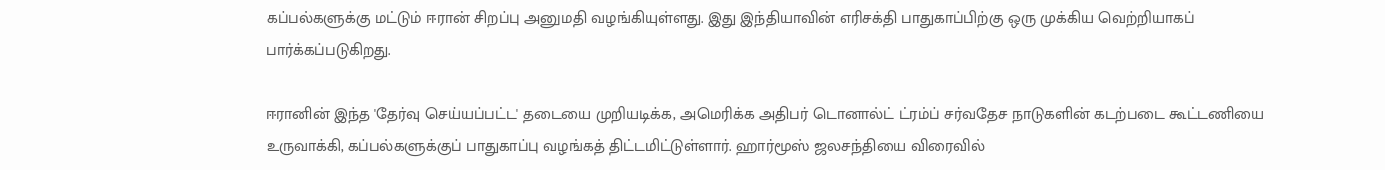கப்பல்களுக்கு மட்டும் ஈரான் சிறப்பு அனுமதி வழங்கியுள்ளது. இது இந்தியாவின் எரிசக்தி பாதுகாப்பிற்கு ஒரு முக்கிய வெற்றியாகப் பார்க்கப்படுகிறது.

ஈரானின் இந்த 'தேர்வு செய்யப்பட்ட' தடையை முறியடிக்க, அமெரிக்க அதிபர் டொனால்ட் ட்ரம்ப் சர்வதேச நாடுகளின் கடற்படை கூட்டணியை உருவாக்கி, கப்பல்களுக்குப் பாதுகாப்பு வழங்கத் திட்டமிட்டுள்ளார். ஹார்மூஸ் ஜலசந்தியை விரைவில்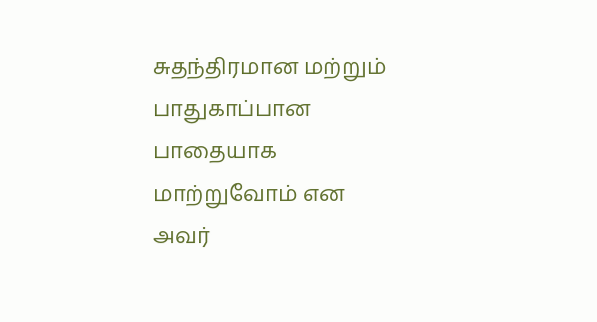சுதந்திரமான மற்றும் பாதுகாப்பான பாதையாக மாற்றுவோம் என அவர்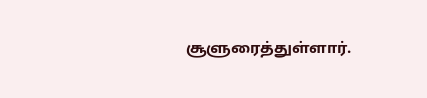சூளுரைத்துள்ளார்.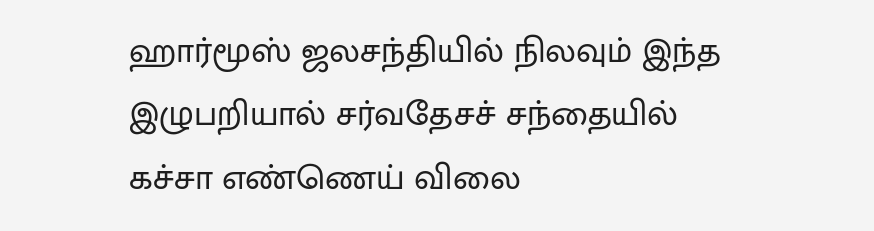ஹார்மூஸ் ஜலசந்தியில் நிலவும் இந்த இழுபறியால் சர்வதேசச் சந்தையில் கச்சா எண்ணெய் விலை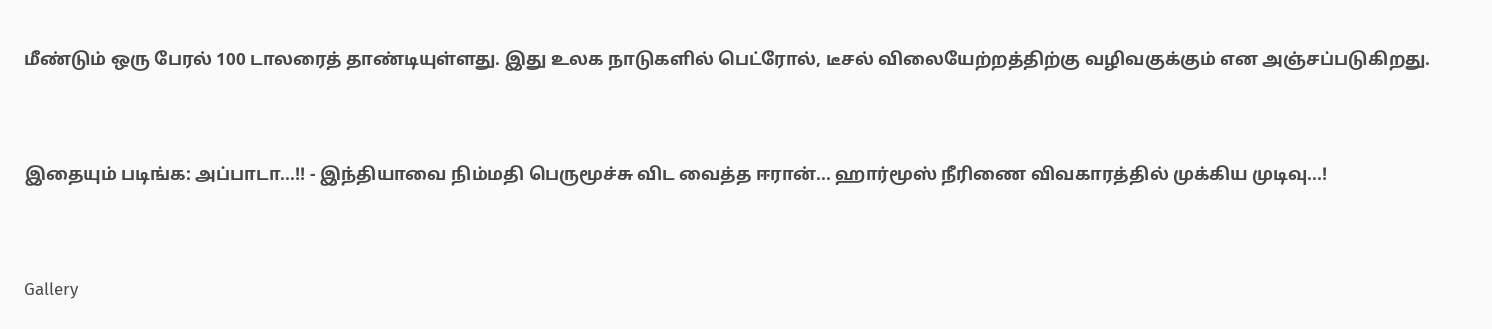மீண்டும் ஒரு பேரல் 100 டாலரைத் தாண்டியுள்ளது. இது உலக நாடுகளில் பெட்ரோல், டீசல் விலையேற்றத்திற்கு வழிவகுக்கும் என அஞ்சப்படுகிறது.




இதையும் படிங்க: அப்பாடா...!! - இந்தியாவை நிம்மதி பெருமூச்சு விட வைத்த ஈரான்... ஹார்மூஸ் நீரிணை விவகாரத்தில் முக்கிய முடிவு...!




Gallery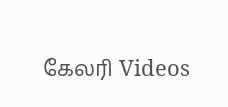கேலரி Videos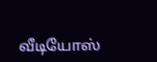வீடியோஸ்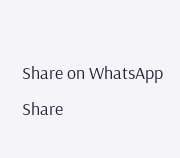Share on WhatsApp Share